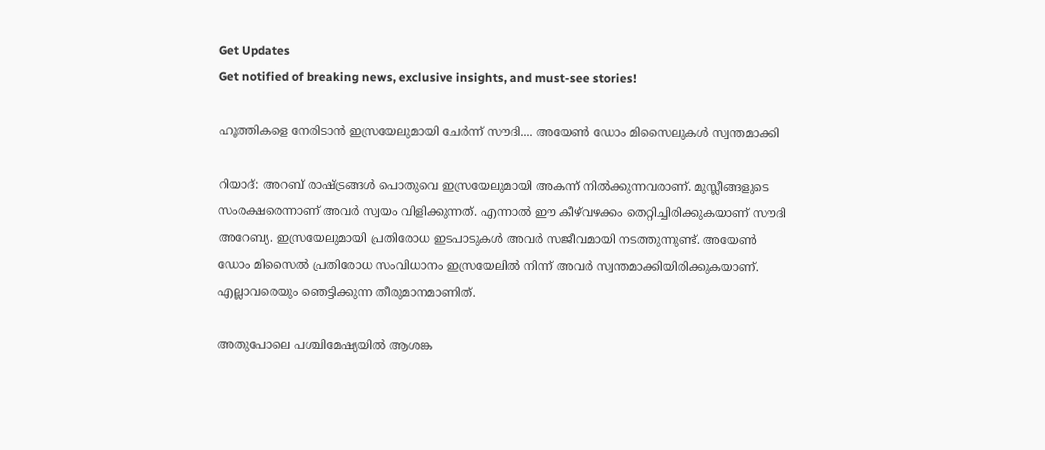Get Updates
Get notified of breaking news, exclusive insights, and must-see stories!

ഹൂത്തികളെ നേരിടാന്‍ ഇസ്രയേലുമായി ചേര്‍ന്ന് സൗദി.... അയേണ്‍ ഡോം മിസൈലുകള്‍ സ്വന്തമാക്കി

റിയാദ്: അറബ് രാഷ്ട്രങ്ങള്‍ പൊതുവെ ഇസ്രയേലുമായി അകന്ന് നില്‍ക്കുന്നവരാണ്. മുസ്ലീങ്ങളുടെ സംരക്ഷരെന്നാണ് അവര്‍ സ്വയം വിളിക്കുന്നത്. എന്നാല്‍ ഈ കീഴ്‌വഴക്കം തെറ്റിച്ചിരിക്കുകയാണ് സൗദി അറേബ്യ. ഇസ്രയേലുമായി പ്രതിരോധ ഇടപാടുകള്‍ അവര്‍ സജീവമായി നടത്തുന്നുണ്ട്. അയേണ്‍ ഡോം മിസൈല്‍ പ്രതിരോധ സംവിധാനം ഇസ്രയേലില്‍ നിന്ന് അവര്‍ സ്വന്തമാക്കിയിരിക്കുകയാണ്. എല്ലാവരെയും ഞെട്ടിക്കുന്ന തീരുമാനമാണിത്.

അതുപോലെ പശ്ചിമേഷ്യയില്‍ ആശങ്ക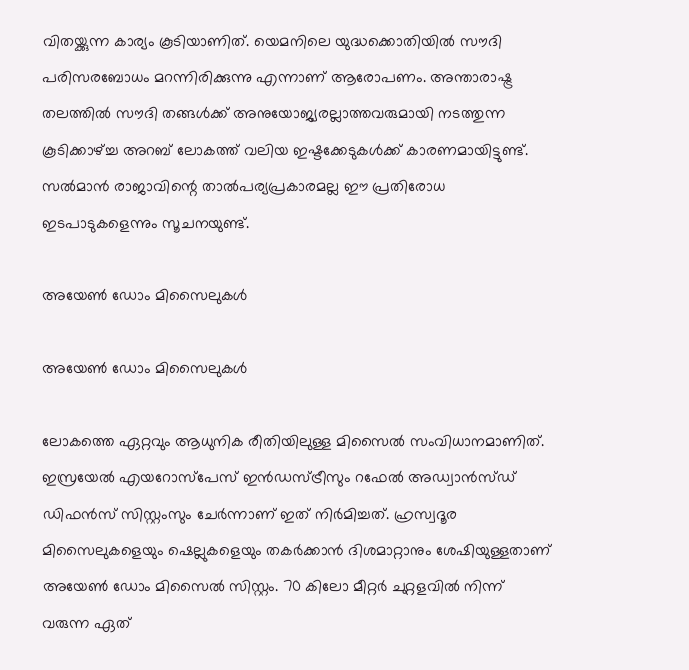വിതയ്ക്കുന്ന കാര്യം കൂടിയാണിത്. യെമനിലെ യുദ്ധക്കൊതിയില്‍ സൗദി പരിസരബോധം മറന്നിരിക്കുന്നു എന്നാണ് ആരോപണം. അന്താരാഷ്ട്ര തലത്തില്‍ സൗദി തങ്ങള്‍ക്ക് അനുയോജ്യരല്ലാത്തവരുമായി നടത്തുന്ന കൂടിക്കാഴ്ച്ച അറബ് ലോകത്ത് വലിയ ഇഷ്ടക്കേടുകള്‍ക്ക് കാരണമായിട്ടുണ്ട്. സല്‍മാന്‍ രാജാവിന്റെ താല്‍പര്യപ്രകാരമല്ല ഈ പ്രതിരോധ ഇടപാടുകളെന്നും സൂചനയുണ്ട്.

അയേണ്‍ ഡോം മിസൈലുകള്‍

അയേണ്‍ ഡോം മിസൈലുകള്‍

ലോകത്തെ ഏറ്റവും ആധുനിക രീതിയിലുള്ള മിസൈല്‍ സംവിധാനമാണിത്. ഇസ്രയേല്‍ എയറോസ്‌പേസ് ഇന്‍ഡസ്ട്രീസും റഫേല്‍ അഡ്വാന്‍സ്ഡ് ഡിഫന്‍സ് സിസ്റ്റംസും ചേര്‍ന്നാണ് ഇത് നിര്‍മിച്ചത്. ഹ്രസ്വദൂര മിസൈലുകളെയും ഷെല്ലുകളെയും തകര്‍ക്കാന്‍ ദിശമാറ്റാനും ശേഷിയുള്ളതാണ് അയേണ്‍ ഡോം മിസൈല്‍ സിസ്റ്റം. 70 കിലോ മീറ്റര്‍ ചുറ്റളവില്‍ നിന്ന് വരുന്ന ഏത്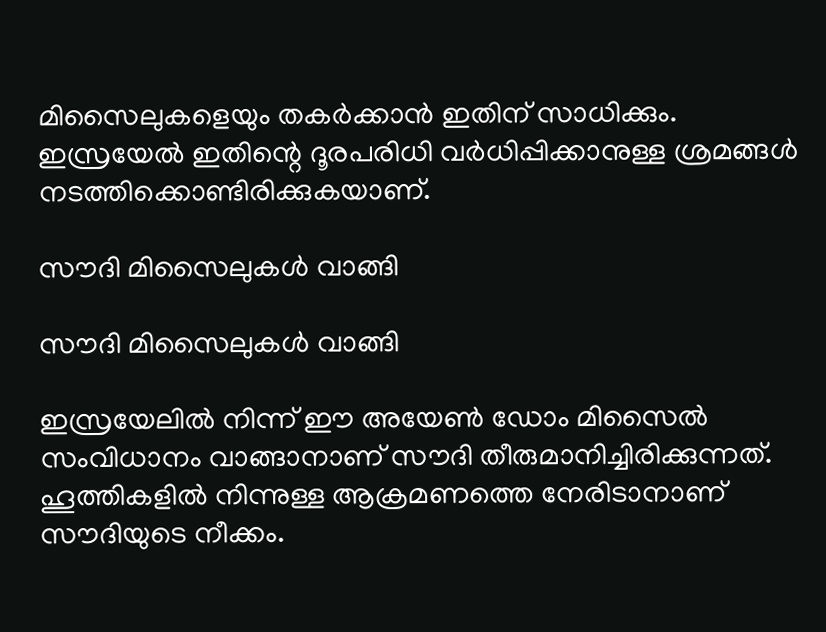മിസൈലുകളെയും തകര്‍ക്കാന്‍ ഇതിന് സാധിക്കും. ഇസ്രയേല്‍ ഇതിന്റെ ദൂരപരിധി വര്‍ധിപ്പിക്കാനുള്ള ശ്രമങ്ങള്‍ നടത്തിക്കൊണ്ടിരിക്കുകയാണ്.

സൗദി മിസൈലുകള്‍ വാങ്ങി

സൗദി മിസൈലുകള്‍ വാങ്ങി

ഇസ്രയേലില്‍ നിന്ന് ഈ അയേണ്‍ ഡോം മിസൈല്‍ സംവിധാനം വാങ്ങാനാണ് സൗദി തീരുമാനിച്ചിരിക്കുന്നത്. ഹൂത്തികളില്‍ നിന്നുള്ള ആക്രമണത്തെ നേരിടാനാണ് സൗദിയുടെ നീക്കം.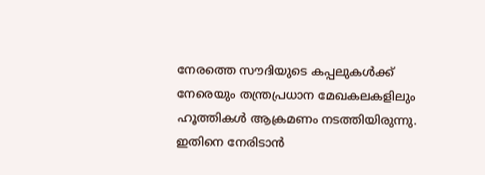നേരത്തെ സൗദിയുടെ കപ്പലുകള്‍ക്ക് നേരെയും തന്ത്രപ്രധാന മേഖകലകളിലും ഹൂത്തികള്‍ ആക്രമണം നടത്തിയിരുന്നു. ഇതിനെ നേരിടാന്‍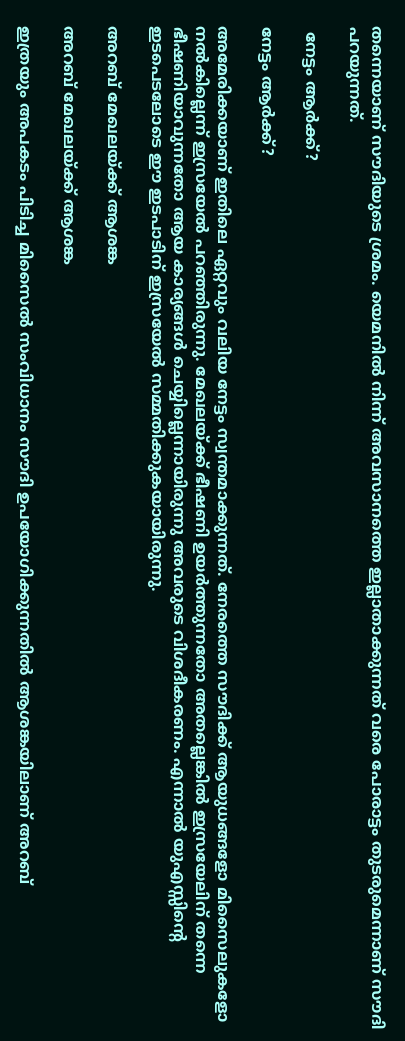തന്നെയാണ് സൗദിയുടെ ശ്രമം. യെമനില്‍ നിന്ന് അവസാനത്തെ ഇല്ലാതാക്കുന്നത് വരെ പോരാട്ടം തുടരുമെന്നാണ് സൗദി പറയുന്നത്.

 നേട്ടം ആര്‍ക്ക്?

നേട്ടം ആര്‍ക്ക്?

അമേരിക്കയാണ് ഇതിലെ ഏറ്റവും വലിയ നേട്ടം സ്വന്തമാക്കുന്നത്. നേരത്തെ സൗദിക്ക് ആയുധങ്ങളോ മിസൈലുകളോ നല്‍കില്ലെന്ന് ഇസ്രയേല്‍ പറഞ്ഞിരുന്നു. മേഖലയ്ക്ക് ഭീഷണി ഉയര്‍ത്തുന്നതോ അതല്ലെങ്കില്‍ ഇസ്രയേലിന് തന്നെ ഭീഷണിയാവുന്നതോ ആയ കാര്യങ്ങള്‍ ചെയ്യില്ലെന്നായിരുന്നു അവരുടെ വിശദീകരണം. എന്നാല്‍ യുഎസ്സിന്റെ ഇടപെടലോടെ ഈ ഇടപാടിന് ഇസ്രയേല്‍ സമ്മതിക്കുകയായിരുന്നു.

അറബ് മേഖലയ്ക്ക് ആശങ്ക

അറബ് മേഖലയ്ക്ക് ആശങ്ക

ഇത്രയും അപകടം പിടിച്ച മിസൈല്‍ സംവിധാനം സൗദി ഉപയോഗിക്കുന്നതില്‍ ആശങ്കയിലാണ് അറബ്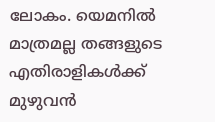ലോകം. യെമനില്‍ മാത്രമല്ല തങ്ങളുടെ എതിരാളികള്‍ക്ക് മുഴുവന്‍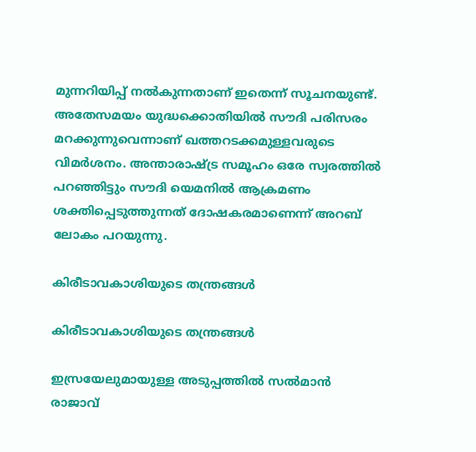മുന്നറിയിപ്പ് നല്‍കുന്നതാണ് ഇതെന്ന് സൂചനയുണ്ട്. അതേസമയം യുദ്ധക്കൊതിയില്‍ സൗദി പരിസരം മറക്കുന്നുവെന്നാണ് ഖത്തറടക്കമുള്ളവരുടെ വിമര്‍ശനം. അന്താരാഷ്ട്ര സമൂഹം ഒരേ സ്വരത്തില്‍ പറഞ്ഞിട്ടും സൗദി യെമനില്‍ ആക്രമണം ശക്തിപ്പെടുത്തുന്നത് ദോഷകരമാണെന്ന് അറബ് ലോകം പറയുന്നു.

കിരീടാവകാശിയുടെ തന്ത്രങ്ങള്‍

കിരീടാവകാശിയുടെ തന്ത്രങ്ങള്‍

ഇസ്രയേലുമായുള്ള അടുപ്പത്തില്‍ സല്‍മാന്‍ രാജാവ്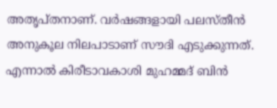അതൃപ്തനാണ്. വര്‍ഷങ്ങളായി പലസ്തീന്‍ അനുകൂല നിലപാടാണ് സൗദി എടുക്കുന്നത്. എന്നാല്‍ കിരീടാവകാശി മുഹമ്മദ് ബിന്‍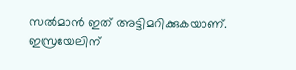സല്‍മാന്‍ ഇത് അട്ടിമറിക്കുകയാണ്. ഇസ്രയേലിന്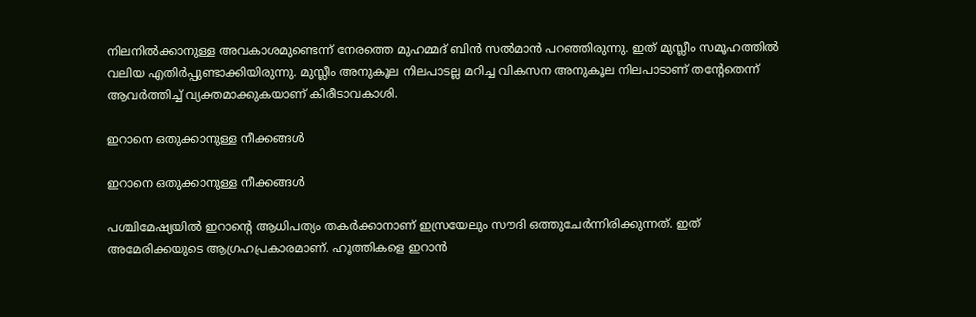നിലനില്‍ക്കാനുള്ള അവകാശമുണ്ടെന്ന് നേരത്തെ മുഹമ്മദ് ബിന്‍ സല്‍മാന്‍ പറഞ്ഞിരുന്നു. ഇത് മുസ്ലീം സമൂഹത്തില്‍ വലിയ എതിര്‍പ്പുണ്ടാക്കിയിരുന്നു. മുസ്ലീം അനുകൂല നിലപാടല്ല മറിച്ച വികസന അനുകൂല നിലപാടാണ് തന്റേതെന്ന് ആവര്‍ത്തിച്ച് വ്യക്തമാക്കുകയാണ് കിരീടാവകാശി.

ഇറാനെ ഒതുക്കാനുള്ള നീക്കങ്ങള്‍

ഇറാനെ ഒതുക്കാനുള്ള നീക്കങ്ങള്‍

പശ്ചിമേഷ്യയില്‍ ഇറാന്റെ ആധിപത്യം തകര്‍ക്കാനാണ് ഇസ്രയേലും സൗദി ഒത്തുചേര്‍ന്നിരിക്കുന്നത്. ഇത് അമേരിക്കയുടെ ആഗ്രഹപ്രകാരമാണ്. ഹൂത്തികളെ ഇറാന്‍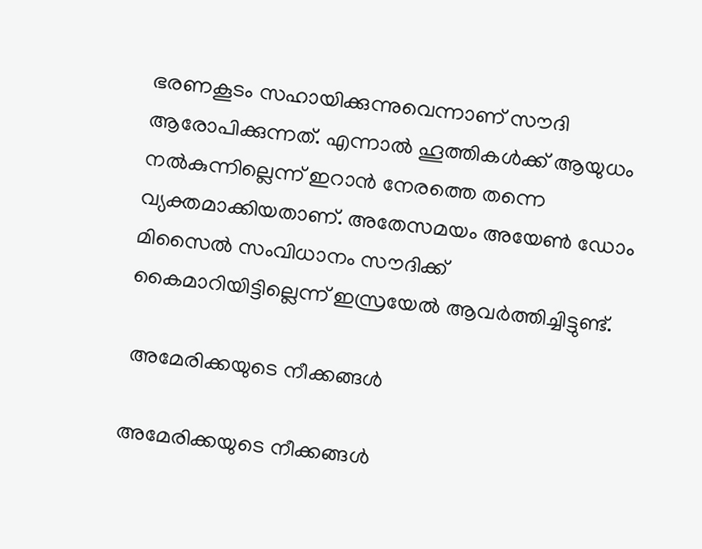ഭരണകൂടം സഹായിക്കുന്നുവെന്നാണ് സൗദി ആരോപിക്കുന്നത്. എന്നാല്‍ ഹൂത്തികള്‍ക്ക് ആയുധം നല്‍കുന്നില്ലെന്ന് ഇറാന്‍ നേരത്തെ തന്നെ വ്യക്തമാക്കിയതാണ്. അതേസമയം അയേണ്‍ ഡോം മിസൈല്‍ സംവിധാനം സൗദിക്ക് കൈമാറിയിട്ടില്ലെന്ന് ഇസ്രയേല്‍ ആവര്‍ത്തിച്ചിട്ടുണ്ട്.

 അമേരിക്കയുടെ നീക്കങ്ങള്‍

അമേരിക്കയുടെ നീക്കങ്ങള്‍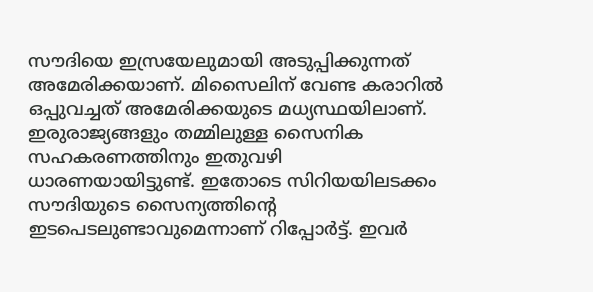സൗദിയെ ഇസ്രയേലുമായി അടുപ്പിക്കുന്നത് അമേരിക്കയാണ്. മിസൈലിന് വേണ്ട കരാറില്‍ ഒപ്പുവച്ചത് അമേരിക്കയുടെ മധ്യസ്ഥയിലാണ്. ഇരുരാജ്യങ്ങളും തമ്മിലുള്ള സൈനിക സഹകരണത്തിനും ഇതുവഴി ധാരണയായിട്ടുണ്ട്. ഇതോടെ സിറിയയിലടക്കം സൗദിയുടെ സൈന്യത്തിന്റെ ഇടപെടലുണ്ടാവുമെന്നാണ് റിപ്പോര്‍ട്ട്. ഇവര്‍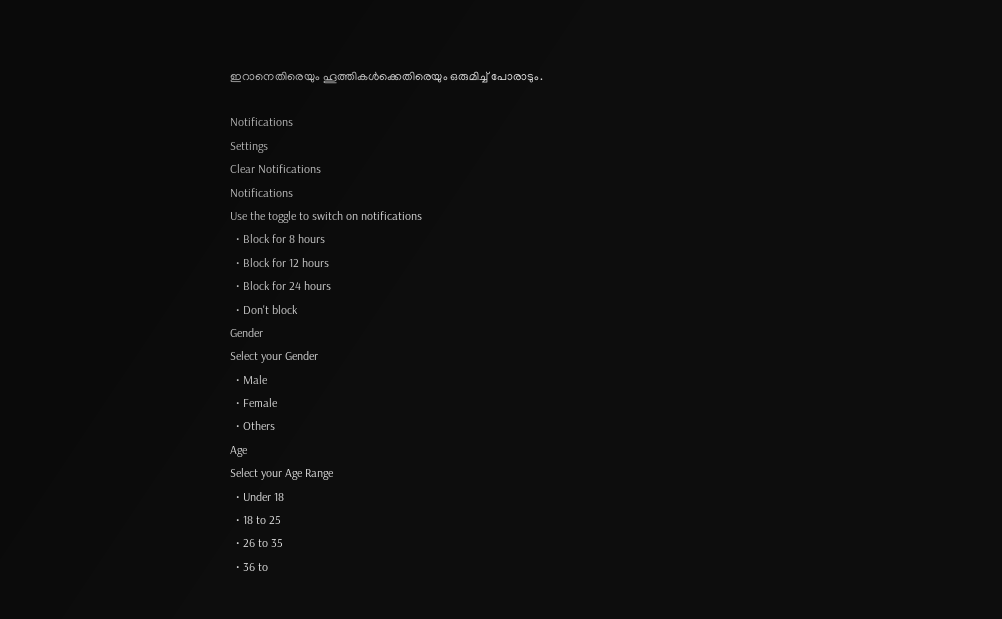ഇറാനെതിരെയും ഹൂത്തികള്‍ക്കെതിരെയും ഒരുമിച്ച് പോരാടും.

Notifications
Settings
Clear Notifications
Notifications
Use the toggle to switch on notifications
  • Block for 8 hours
  • Block for 12 hours
  • Block for 24 hours
  • Don't block
Gender
Select your Gender
  • Male
  • Female
  • Others
Age
Select your Age Range
  • Under 18
  • 18 to 25
  • 26 to 35
  • 36 to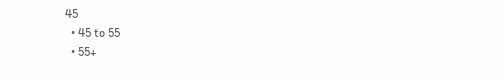45
  • 45 to 55
  • 55+